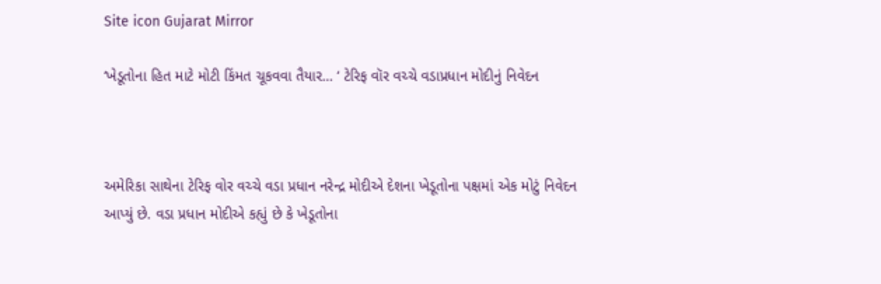Site icon Gujarat Mirror

‘ખેડૂતોના હિત માટે મોટી કિંમત ચૂકવવા તૈયાર… ‘ ટેરિફ વૉર વચ્ચે વડાપ્રધાન મોદીનું નિવેદન



અમેરિકા સાથેના ટેરિફ વોર વચ્ચે વડા પ્રધાન નરેન્દ્ર મોદીએ દેશના ખેડૂતોના પક્ષમાં એક મોટું નિવેદન આપ્યું છે. વડા પ્રધાન મોદીએ કહ્યું છે કે ખેડૂતોના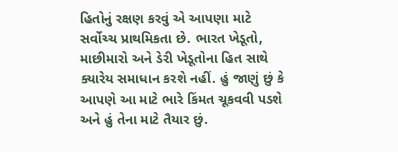હિતોનું રક્ષણ કરવું એ આપણા માટે સર્વોચ્ચ પ્રાથમિકતા છે. ભારત ખેડૂતો, માછીમારો અને ડેરી ખેડૂતોના હિત સાથે ક્યારેય સમાધાન કરશે નહીં. હું જાણું છું કે આપણે આ માટે ભારે કિંમત ચૂકવવી પડશે અને હું તેના માટે તૈયાર છું.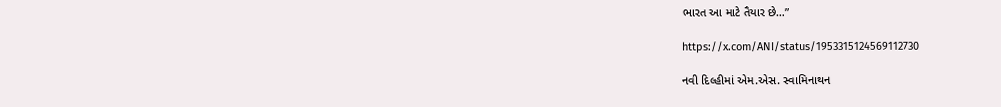ભારત આ માટે તૈયાર છે…”

https://x.com/ANI/status/1953315124569112730

નવી દિલ્હીમાં એમ.એસ. સ્વામિનાથન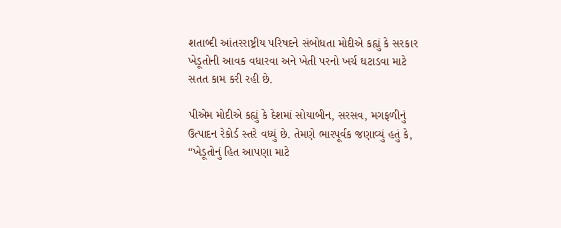શતાબ્દી આંતરરાષ્ટ્રીય પરિષદને સંબોધતા મોદીએ કહ્યું કે સરકાર ખેડૂતોની આવક વધારવા અને ખેતી પરનો ખર્ચ ઘટાડવા માટે સતત કામ કરી રહી છે.

પીએમ મોદીએ કહ્યું કે દેશમાં સોયાબીન, સરસવ, મગફળીનું ઉત્પાદન રેકોર્ડ સ્તરે વધ્યું છે. તેમણે ભારપૂર્વક જણાવ્યું હતું કે, “ખેડૂતોનું હિત આપણા માટે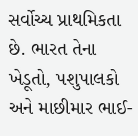સર્વોચ્ચ પ્રાથમિકતા છે. ભારત તેના ખેડૂતો, પશુપાલકો અને માછીમાર ભાઈ-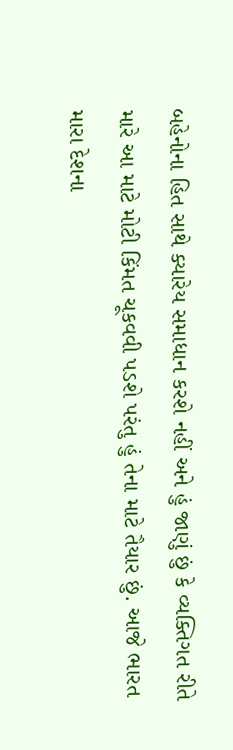બહેનોના હિત સાથે ક્યારેય સમાધાન કરશે નહીં અને હું જાણું છું કે વ્યક્તિગત રીતે મારે આ માટે મોટી કિંમત ચૂકવવી પડશે પરંતુ હું તેના માટે તૈયાર છું. આજે ભારત મારા દેશના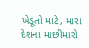ખેડૂતો માટે, મારા દેશના માછીમારો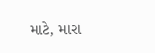માટે, મારા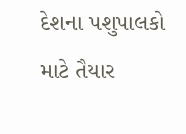દેશના પશુપાલકો માટે તૈયાર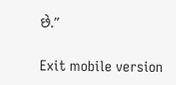છે.”

Exit mobile version